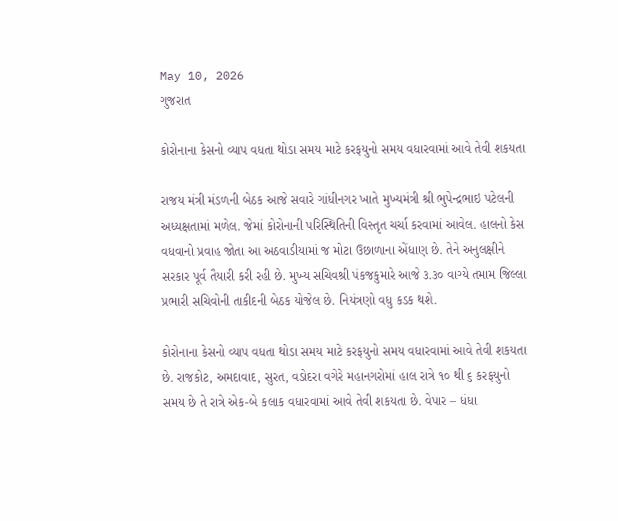May 10, 2026
ગુજરાત

કોરોનાના કેસનો વ્યાપ વધતા થોડા સમય માટે કરફયુનો સમય વધારવામાં આવે તેવી શકયતા

રાજય મંત્રી મંડળની બેઠક આજે સવારે ગાંધીનગર ખાતે મુખ્યમંત્રી શ્રી ભુપેન્દ્રભાઇ પટેલની અધ્યક્ષતામાં મળેલ. જેમાં કોરોનાની પરિસ્થિતિની વિસ્તૃત ચર્ચા કરવામાં આવેલ. હાલનો કેસ વધવાનો પ્રવાહ જોતા આ અઠવાડીયામાં જ મોટા ઉછાળાના એંધાણ છે. તેને અનુલક્ષીને સરકાર પૂર્વ તૈયારી કરી રહી છે. મુખ્ય સચિવશ્રી પંકજકુમારે આજે ૩.૩૦ વાગ્યે તમામ જિલ્લા પ્રભારી સચિવોની તાકીદની બેઠક યોજેલ છે. નિયંત્રણો વધુ કડક થશે.

કોરોનાના કેસનો વ્યાપ વધતા થોડા સમય માટે કરફયુનો સમય વધારવામાં આવે તેવી શકયતા છે. રાજકોટ, અમદાવાદ, સુરત, વડોદરા વગેરે મહાનગરોમાં હાલ રાત્રે ૧૦ થી ૬ કરફયુનો સમય છે તે રાત્રે એક-બે કલાક વધારવામાં આવે તેવી શકયતા છે. વેપાર – ધંધા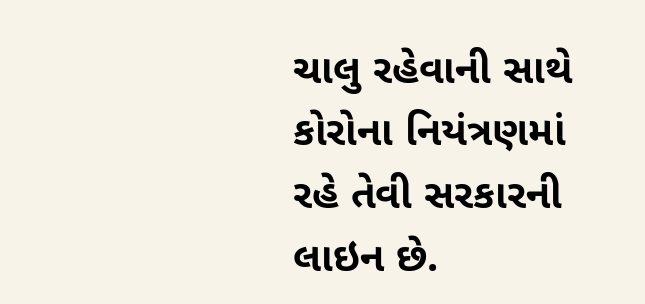ચાલુ રહેવાની સાથે કોરોના નિયંત્રણમાં રહે તેવી સરકારની લાઇન છે.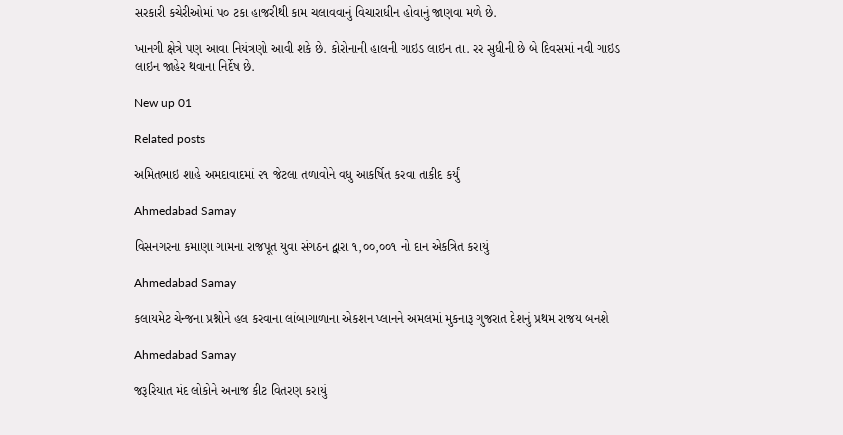સરકારી કચેરીઓમાં પ૦ ટકા હાજરીથી કામ ચલાવવાનું વિચારાધીન હોવાનું જાણવા મળે છે.

ખાનગી ક્ષેત્રે પણ આવા નિયંત્રણો આવી શકે છે. કોરોનાની હાલની ગાઇડ લાઇન તા. રર સુધીની છે બે દિવસમાં નવી ગાઇડ લાઇન જાહેર થવાના નિર્દેષ છે.

New up 01

Related posts

અમિતભાઇ શાહે અમદાવાદમાં ૨૧ જેટલા તળાવોને વધુ આકર્ષિત કરવા તાકીદ કર્યું

Ahmedabad Samay

વિસનગરના કમાણા ગામના રાજપૂત યુવા સંગઠન દ્વારા ૧,૦૦,૦૦૧ નો દાન એકત્રિત કરાયું

Ahmedabad Samay

કલાયમેટ ચેન્જના પ્રશ્નોને હલ કરવાના લાંબાગાળાના એકશન પ્લાનને અમલમાં મુકનારૂ ગુજરાત દેશનું પ્રથમ રાજય બનશે

Ahmedabad Samay

જરૂરિયાત મંદ લોકોને અનાજ કીટ વિતરણ કરાયું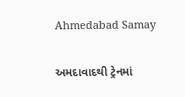Ahmedabad Samay

અમદાવાદથી ટ્રેનમાં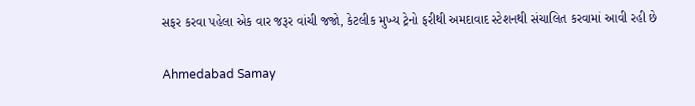સફર કરવા પહેલા એક વાર જરૂર વાંચી જજો, કેટલીક મુખ્ય ટ્રેનો ફરીથી અમદાવાદ સ્ટેશનથી સંચાલિત કરવામાં આવી રહી છે

Ahmedabad Samay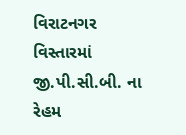વિરાટનગર વિસ્તારમાં જી.પી.સી.બી. ના રેહમ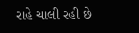રાહે ચાલી રહી છે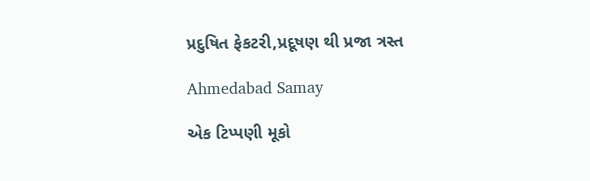પ્રદુષિત ફેકટરી,પ્રદૂષણ થી પ્રજા ત્રસ્ત

Ahmedabad Samay

એક ટિપ્પણી મૂકો